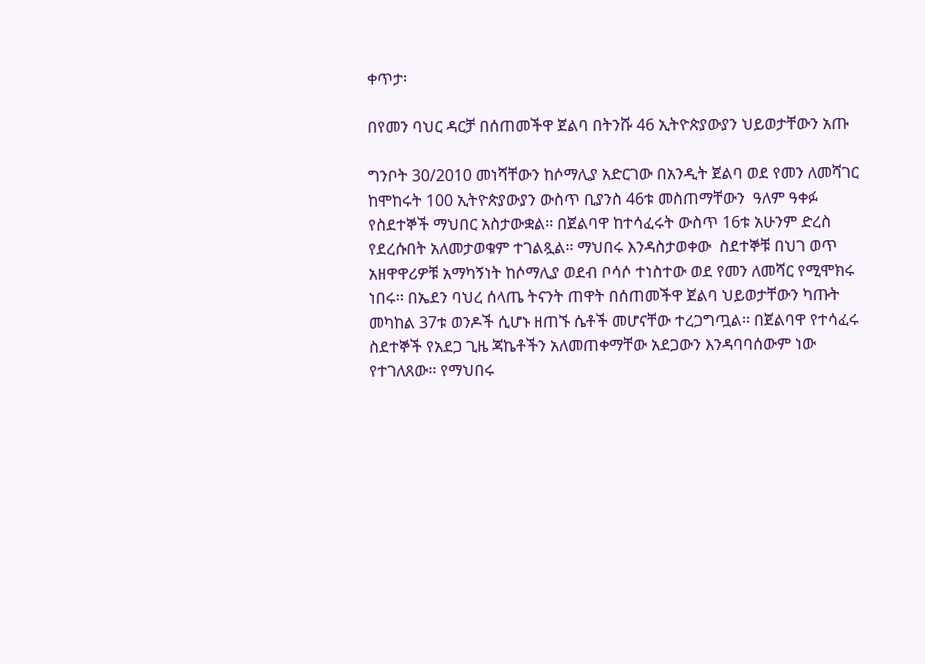ቀጥታ፡

በየመን ባህር ዳርቻ በሰጠመችዋ ጀልባ በትንሹ 46 ኢትዮጵያውያን ህይወታቸውን አጡ

ግንቦት 30/2010 መነሻቸውን ከሶማሊያ አድርገው በአንዲት ጀልባ ወደ የመን ለመሻገር ከሞከሩት 100 ኢትዮጵያውያን ውስጥ ቢያንስ 46ቱ መስጠማቸውን  ዓለም ዓቀፉ የስደተኞች ማህበር አስታውቋል፡፡ በጀልባዋ ከተሳፈሩት ውስጥ 16ቱ አሁንም ድረስ የደረሱበት አለመታወቁም ተገልጿል፡፡ ማህበሩ እንዳስታወቀው  ስደተኞቹ በህገ ወጥ አዘዋዋሪዎቹ አማካኝነት ከሶማሊያ ወደብ ቦሳሶ ተነስተው ወደ የመን ለመሻር የሚሞክሩ ነበሩ፡፡ በኤደን ባህረ ሰላጤ ትናንት ጠዋት በሰጠመችዋ ጀልባ ህይወታቸውን ካጡት መካከል 37ቱ ወንዶች ሲሆኑ ዘጠኙ ሴቶች መሆናቸው ተረጋግጧል፡፡ በጀልባዋ የተሳፈሩ ስደተኞች የአደጋ ጊዜ ጃኬቶችን አለመጠቀማቸው አደጋውን እንዳባባሰውም ነው የተገለጸው፡፡ የማህበሩ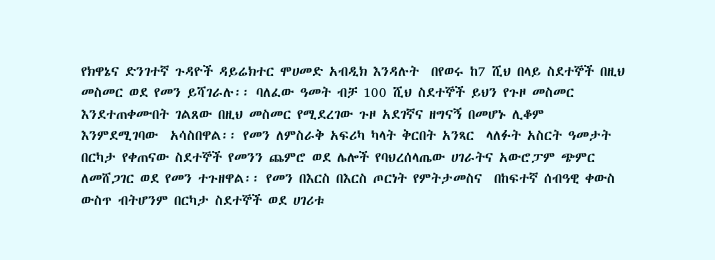የክዋኔና ድንገተኛ ጉዳዮች ዳይሬክተር ሞሀመድ አብዲክ እንዳሉት  በየወሩ ከ7 ሺህ በላይ ስደተኞች በዚህ መስመር ወደ የመን ይሻገራሉ፡፡ ባለፈው ዓመት ብቻ 100 ሺህ ስደተኞች ይህን የጉዞ መስመር እንደተጠቀሙበት ገልጸው በዚህ መስመር የሚደረገው ጉዞ አደገኛና ዘግናኝ በመሆኑ ሊቆም እንምደሚገባው  አሳስበዋል፡፡ የመን ለምስራቅ አፍሪካ ካላት ቅርበት አንጻር  ላለፉት አስርት ዓመታት በርካታ የቀጠናው ስደተኞች የመንን ጨምሮ ወደ ሌሎች የባህረሰላጤው ሀገራትና አውሮፓም ጭምር ለመሸጋገር ወደ የመን ተጉዘዋል፡፡ የመን በእርስ በእርስ ጦርነት የምትታመስና  በከፍተኛ ሰብዓዊ ቀውስ ውስጥ ብትሆንም በርካታ ስደተኞች ወደ ሀገሪቱ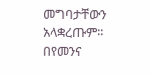መግባታቸውን አላቋረጡም፡፡ በየመንና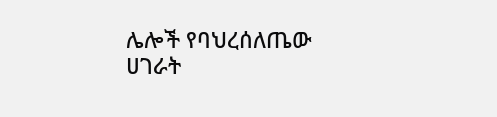ሌሎች የባህረሰለጤው ሀገራት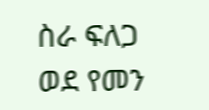ስራ ፍለጋ ወደ የመን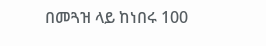በመጓዝ ላይ ከነበሩ 100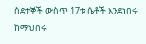ስደተኞች ውስጥ 17ቱ ሴቶች እንደነበሩ ከማህበሩ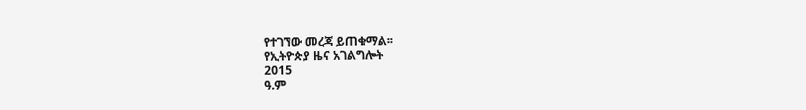የተገኘው መረጃ ይጠቁማል፡፡
የኢትዮጵያ ዜና አገልግሎት
2015
ዓ.ም